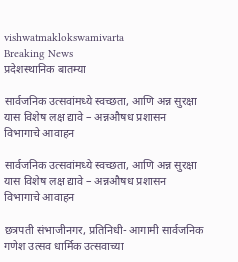vishwatmaklokswamivarta
Breaking News
प्रदेशस्थानिक बातम्या

सार्वजनिक उत्सवांमध्ये स्वच्छता, आणि अन्न सुरक्षा यास विशेष लक्ष द्यावे – अन्नऔषध प्रशासन विभागाचे आवाहन

सार्वजनिक उत्सवांमध्ये स्वच्छता, आणि अन्न सुरक्षा यास विशेष लक्ष द्यावे – अन्नऔषध प्रशासन विभागाचे आवाहन

छत्रपती संभाजीनगर, प्रतिनिधी- आगामी सार्वजनिक गणेश उत्सव धार्मिक उत्सवाच्या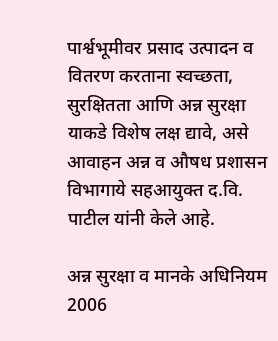पार्श्वभूमीवर प्रसाद उत्पादन व वितरण करताना स्वच्छता, सुरक्षितता आणि अन्न सुरक्षा याकडे विशेष लक्ष द्यावे, असे आवाहन अन्न व औषध प्रशासन विभागाये सहआयुक्त द.वि. पाटील यांनी केले आहे.

अन्न सुरक्षा व मानके अधिनियम 2006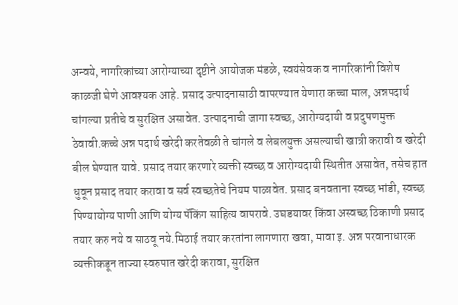अन्वये, नागरिकांच्या आरोग्याच्या दृष्टीने आयोजक मंडळे, स्वयंसेवक व नागरिकांनी विशेष काळजी घेणे आवश्यक आहे. प्रसाद उत्पादनासाठी वापरण्यात येणारा कच्चा माल, अन्नपदार्थ चांगल्या प्रतीचे व सुरक्षित असावेत. उत्पादनाची जागा स्वच्छ, आरोग्यदायी व प्रदुषणमुक्त ठेवावी.कच्चे अन्न पदार्थ खरेदी करतेवळी ते चांगले व लेबलयुक्त असल्याची खात्री करावी व खरेदी बील घेण्यात यावे. प्रसाद तयार करणारे व्यक्ती स्वच्छ व आरोग्यदायी स्थितीत असावेत, तसेच हात धुवून प्रसाद तयार करावा व सर्व स्वच्छतेचे नियम पाळावेत. प्रसाद बनवताना स्वच्छ भांडी, स्वच्छ पिण्यायोग्य पाणी आणि योग्य पॅकिंग साहित्य वापरावे. उघडयावर किंवा अस्वच्छ ठिकाणी प्रसाद तयार करु नये व साठवू नये.मिठाई तयार करतांना लागणारा खवा, मावा इ. अन्न परवानाधारक व्यक्तीकडून ताज्या स्वरुपात खरेदी करावा, सुरक्षित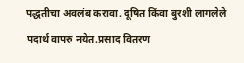पद्धतीचा अवलंब करावा. दूषित किंवा बुरशी लागलेले पदार्थ वापरु नयेत.प्रसाद वितरण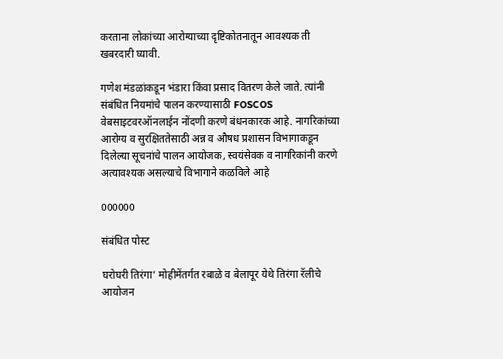करताना लोकांच्या आरोग्याच्या दृष्टिकोतनातून आवश्यक ती खबरदारी घ्यावी.

गणेश मंडळांकडून भंडारा किंवा प्रसाद वितरण केले जाते. त्यांनी संबंधित नियमांचे पालन करण्यासाठी FOSCOS वेबसाइटवरऑनलाईन नोंदणी करणे बंधनकारक आहे. नागरिकांच्या आरोग्य व सुरक्षिततेसाठी अन्न व औषध प्रशासन विभागाकडून दिलेल्या सूचनांचे पालन आयोजक, स्वयंसेवक व नागरिकांनी करणे अत्यावश्यक असल्याचे विभागाने कळविले आहे

000000

संबंधित पोस्ट

घरोघरी तिरंगा’ मोहीमेंतर्गत रबाळे व बेलापूर येथे तिरंगा रॅलीचे आयोजन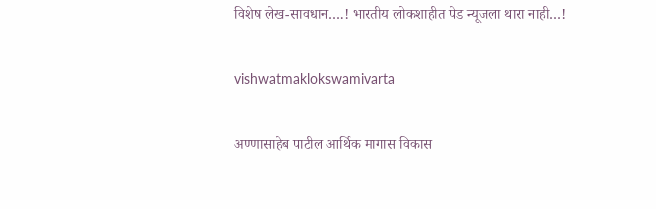विशेष लेख-सावधान….! भारतीय लोकशाहीत पेड न्यूजला थारा नाही…!

vishwatmaklokswamivarta

अण्णासाहेब पाटील आर्थिक मागास विकास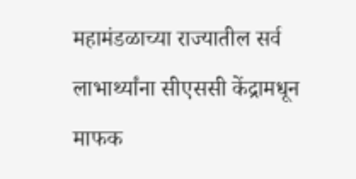महामंडळाच्या राज्यातील सर्व लाभार्थ्यांना सीएससी केंद्रामधून माफक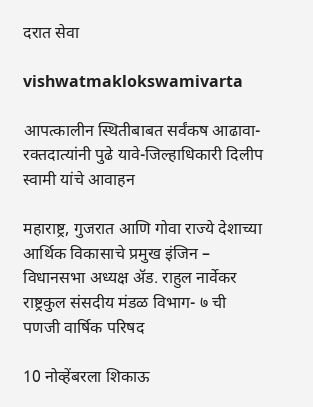दरात सेवा

vishwatmaklokswamivarta

आपत्कालीन स्थितीबाबत सर्वंकष आढावा-रक्तदात्यांनी पुढे यावे-जिल्हाधिकारी दिलीप स्वामी यांचे आवाहन

महाराष्ट्र, गुजरात आणि गोवा राज्ये देशाच्या आर्थिक विकासाचे प्रमुख इंजिन – विधानसभा अध्यक्ष ॲड. राहुल नार्वेकर राष्ट्रकुल संसदीय मंडळ विभाग- ७ ची पणजी वार्षिक परिषद

10 नोव्हेंबरला शिकाऊ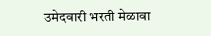उमेदवारी भरती मेळावा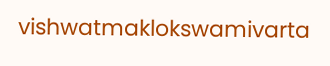vishwatmaklokswamivarta